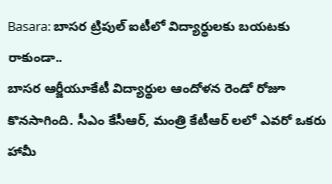Basara: బాసర ట్రిపుల్ ఐటీలో విద్యార్థులకు బయటకు రాకుండా..
బాసర ఆర్జీయూకేటీ విద్యార్థుల ఆందోళన రెండో రోజూ కొనసాగింది. సీఎం కేసీఆర్, మంత్రి కేటీఆర్ లలో ఎవరో ఒకరు హామీ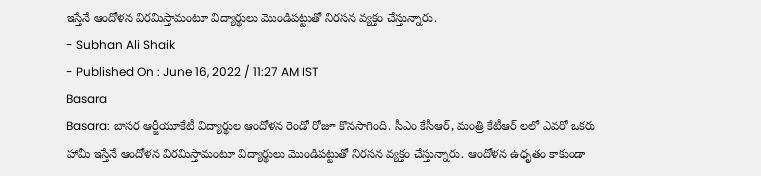ఇస్తేనే ఆందోళన విరమిస్తామంటూ విద్యార్థులు మొండిపట్టుతో నిరసన వ్యక్తం చేస్తున్నారు.
- Subhan Ali Shaik
- Published On : June 16, 2022 / 11:27 AM IST
Basara
Basara: బాసర ఆర్జీయూకేటీ విద్యార్థుల ఆందోళన రెండో రోజూ కొనసాగింది. సీఎం కేసీఆర్, మంత్రి కేటీఆర్ లలో ఎవరో ఒకరు హామీ ఇస్తేనే ఆందోళన విరమిస్తామంటూ విద్యార్థులు మొండిపట్టుతో నిరసన వ్యక్తం చేస్తున్నారు. ఆందోళన ఉధృతం కాకుండా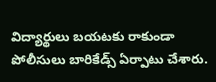విద్యార్థులు బయటకు రాకుండా పోలీసులు బారికేడ్స్ ఏర్పాటు చేశారు.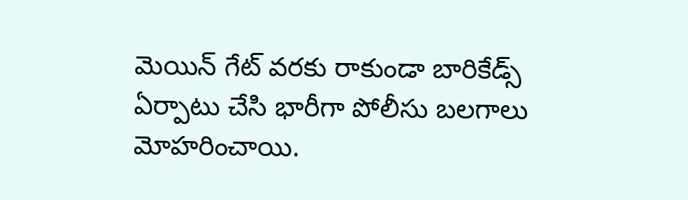మెయిన్ గేట్ వరకు రాకుండా బారికేడ్స్ ఏర్పాటు చేసి భారీగా పోలీసు బలగాలు మోహరించాయి.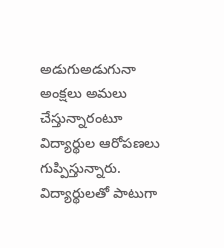అడుగుఅడుగునా అంక్షలు అమలు చేస్తున్నారంటూ విద్యార్థుల ఆరోపణలు గుప్పిస్తున్నారు.
విద్యార్థులతో పాటుగా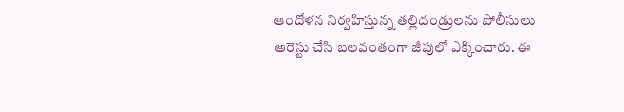ఆందోళన నిర్వహిస్తున్న తల్లిదండ్రులను పోలీసులు అరెస్టు చేసి బలవంతంగా జీపులో ఎక్కించారు. ఈ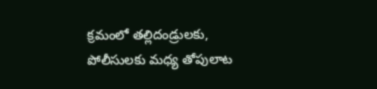క్రమంలో తల్లిదండ్రులకు, పోలీసులకు మధ్య తోపులాట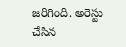జరిగింది. అరెస్టు చేసిన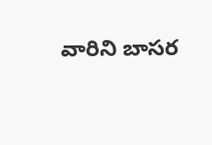వారిని బాసర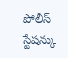పోలీస్ స్టేషన్కు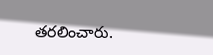తరలించారు.